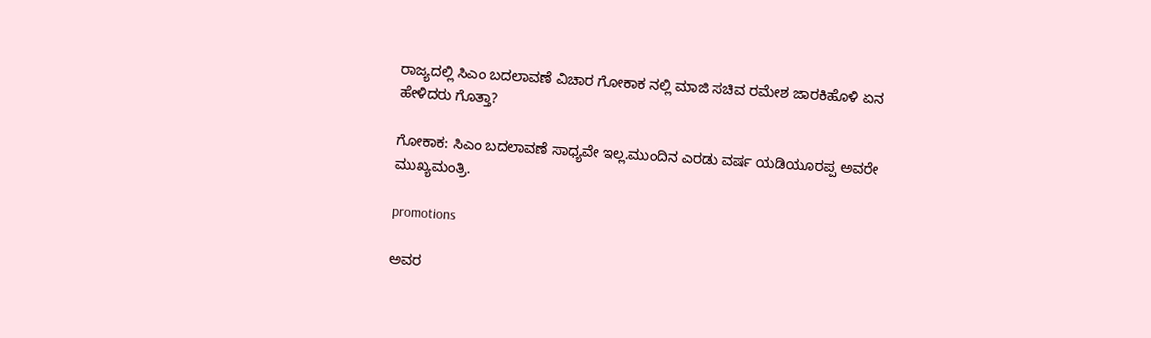ರಾಜ್ಯದಲ್ಲಿ ಸಿಎಂ ಬದಲಾವಣೆ ವಿಚಾರ ಗೋಕಾಕ ನಲ್ಲಿ ಮಾಜಿ ಸಚಿವ ರಮೇಶ ಜಾರಕಿಹೊಳಿ‌ ಏನ ಹೇಳಿದರು ಗೊತ್ತಾ?

ಗೋಕಾಕ: ಸಿಎಂ ಬದಲಾವಣೆ ಸಾಧ್ಯವೇ ಇಲ್ಲ.ಮುಂದಿನ ಎರಡು ವರ್ಷ ಯಡಿಯೂರಪ್ಪ ಅವರೇ ಮುಖ್ಯಮಂತ್ರಿ.

promotions

ಅವರ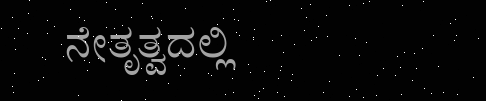ನೇತೃತ್ವದಲ್ಲಿ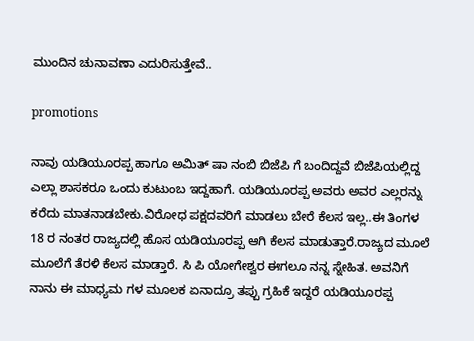ಮುಂದಿನ ಚುನಾವಣಾ ಎದುರಿಸುತ್ತೇವೆ..

promotions

ನಾವು ಯಡಿಯೂರಪ್ಪ ಹಾಗೂ ಅಮಿತ್ ಷಾ ನಂಬಿ ಬಿಜೆಪಿ ಗೆ ಬಂದಿದ್ದವೆ ಬಿಜೆಪಿಯಲ್ಲಿದ್ದ ಎಲ್ಲಾ ಶಾಸಕರೂ ಒಂದು ಕುಟುಂಬ ಇದ್ದಹಾಗೆ. ಯಡಿಯೂರಪ್ಪ ಅವರು ಅವರ ಎಲ್ಲರನ್ನು ಕರೆದು ಮಾತನಾಡಬೇಕು.ವಿರೋಧ ಪಕ್ಷದವರಿಗೆ ಮಾಡಲು ಬೇರೆ ಕೆಲಸ ಇಲ್ಲ..ಈ ತಿಂಗಳ 18 ರ ನಂತರ ರಾಜ್ಯದಲ್ಲಿ ಹೊಸ ಯಡಿಯೂರಪ್ಪ ಆಗಿ ಕೆಲಸ ಮಾಡುತ್ತಾರೆ.ರಾಜ್ಯದ ಮೂಲೆ ಮೂಲೆಗೆ ತೆರಳಿ ಕೆಲಸ ಮಾಡ್ತಾರೆ. ಸಿ ಪಿ ಯೋಗೇಶ್ವರ ಈಗಲೂ ನನ್ನ ಸ್ನೇಹಿತ. ಅವನಿಗೆ ನಾನು ಈ ಮಾಧ್ಯಮ ಗಳ ಮೂಲಕ ಏನಾದ್ರೂ ತಪ್ಪು ಗ್ರಹಿಕೆ ಇದ್ದರೆ ಯಡಿಯೂರಪ್ಪ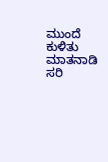ಮುಂದೆ ಕುಳಿತು ಮಾತನಾಡಿ ಸರಿ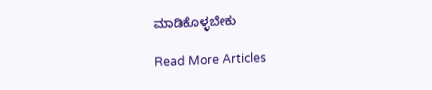ಮಾಡಿಕೊಳ್ಳಬೇಕು

Read More Articles